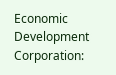Economic Development Corporation: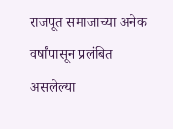राजपूत समाजाच्या अनेक वर्षांपासून प्रलंबित असलेल्या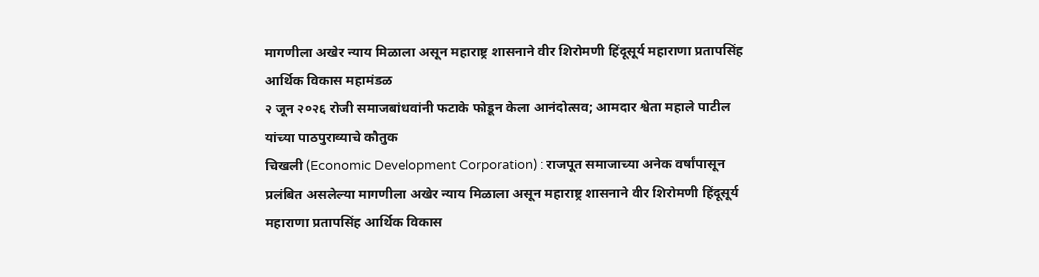मागणीला अखेर न्याय मिळाला असून महाराष्ट्र शासनाने वीर शिरोमणी हिंदूसूर्य महाराणा प्रतापसिंह आर्थिक विकास महामंडळ
२ जून २०२६ रोजी समाजबांधवांनी फटाके फोडून केला आनंदोत्सव; आमदार श्वेता महाले पाटील यांच्या पाठपुराव्याचे कौतुक
चिखली (Economic Development Corporation) : राजपूत समाजाच्या अनेक वर्षांपासून प्रलंबित असलेल्या मागणीला अखेर न्याय मिळाला असून महाराष्ट्र शासनाने वीर शिरोमणी हिंदूसूर्य महाराणा प्रतापसिंह आर्थिक विकास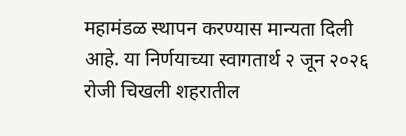महामंडळ स्थापन करण्यास मान्यता दिली आहे. या निर्णयाच्या स्वागतार्थ २ जून २०२६ रोजी चिखली शहरातील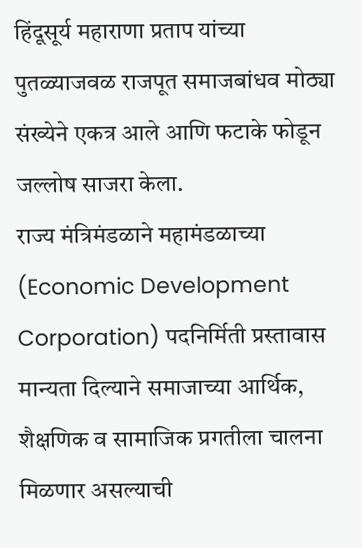हिंदूसूर्य महाराणा प्रताप यांच्या पुतळ्याजवळ राजपूत समाजबांधव मोठ्या संख्येने एकत्र आले आणि फटाके फोडून जल्लोष साजरा केला.
राज्य मंत्रिमंडळाने महामंडळाच्या (Economic Development Corporation) पदनिर्मिती प्रस्तावास मान्यता दिल्याने समाजाच्या आर्थिक, शैक्षणिक व सामाजिक प्रगतीला चालना मिळणार असल्याची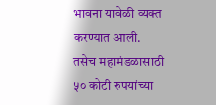भावना यावेळी व्यक्त करण्यात आली. तसेच महामंडळासाठी ५० कोटी रुपयांच्या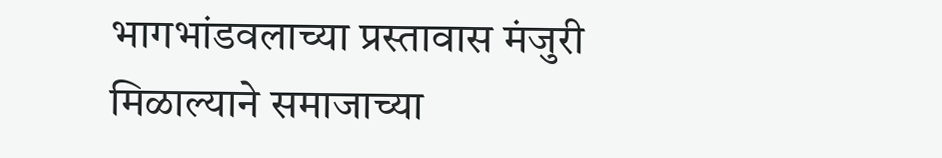भागभांडवलाच्या प्रस्तावास मंजुरी मिळाल्याने समाजाच्या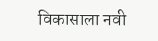विकासाला नवी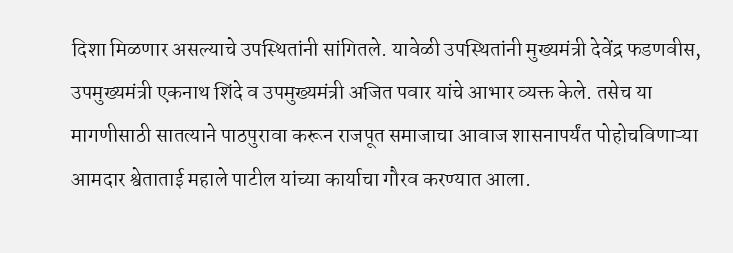दिशा मिळणार असल्याचे उपस्थितांनी सांगितले. यावेळी उपस्थितांनी मुख्यमंत्री देवेंद्र फडणवीस, उपमुख्यमंत्री एकनाथ शिंदे व उपमुख्यमंत्री अजित पवार यांचे आभार व्यक्त केले. तसेच या मागणीसाठी सातत्याने पाठपुरावा करून राजपूत समाजाचा आवाज शासनापर्यंत पोहोचविणाऱ्या आमदार श्वेताताई महाले पाटील यांच्या कार्याचा गौरव करण्यात आला.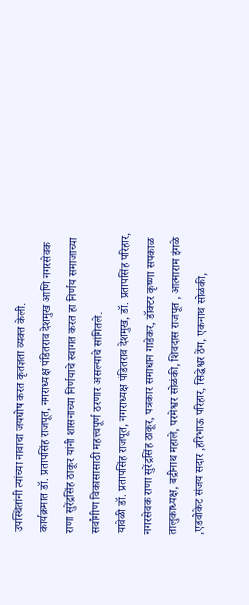उपस्थितांनी त्यांच्या नावाचा जयघोष करत कृतज्ञता व्यक्त केली.
कार्यक्रमात डॉ. प्रतापसिंह राजपूत, नगराध्यक्ष पंडितराव देशमुख आणि नगरसेवक राणा सुरेंद्रसिंह ठाकूर यांनी शासनाच्या निर्णयाचे स्वागत करत हा निर्णय समाजाच्या सर्वांगीण विकासासाठी महत्त्वपूर्ण ठरणार असल्याचे सांगितले.
यावेळी डॉ. प्रतापसिंह राजपूत, नगराध्यक्ष पंडितराव देशमुख, डॉ. प्रतापसिंह परिहार, नगरसेवक राणा सुरेंद्रसिंह ठाकूर, पत्रकार समाधान गाडेकर, डॉक्टर कृष्णा सपकाळ तालुकाध्यक्ष, बद्रीनाथ महाले, परमेश्वर सोळंकी, शिवदास राजपूत , आत्माराम इंगळे ,एडवोकेट संजय सदार ,हरिभाऊ परिहार, सिद्धेश्वर ठेंग, एकनाथ सोळंकी,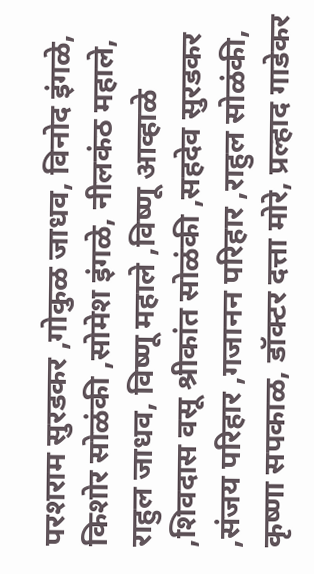परशराम सुरडकर ,गोकुळ जाधव, विनोद इंगळे, किशोर सोळंकी ,सोमेश इंगळे, नीलकंठ महाले, राहुल जाधव, विष्णू महाले ,विष्णू आव्हाळे ,शिवदास वसू श्रीकांत सोळंकी ,सहदेव सुरडकर ,संजय परिहार ,गजानन परिहार ,राहुल सोळंकी, कृष्णा सपकाळ, डॉक्टर दत्ता मोरे, प्रल्हाद गाडेकर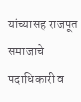यांच्यासह राजपूत समाजाचे पदाधिकारी व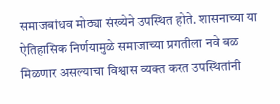समाजबांधव मोठ्या संख्येने उपस्थित होते. शासनाच्या या ऐतिहासिक निर्णयामुळे समाजाच्या प्रगतीला नवे बळ मिळणार असल्याचा विश्वास व्यक्त करत उपस्थितांनी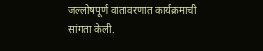जल्लोषपूर्ण वातावरणात कार्यक्रमाची सांगता केली.